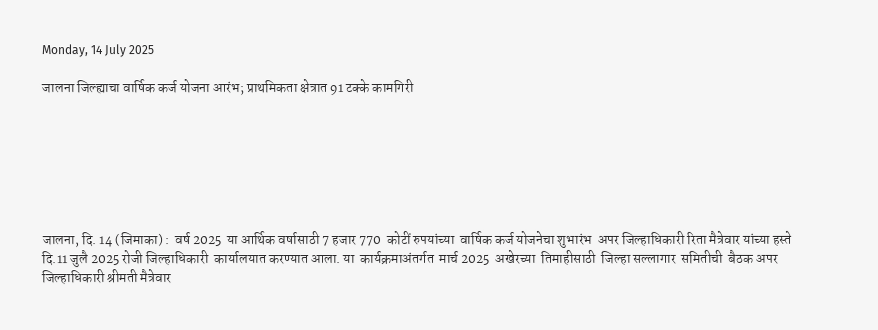Monday, 14 July 2025

जालना जिल्ह्याचा वार्षिक कर्ज योजना आरंभ; प्राथमिकता क्षेत्रात 91 टक्के कामगिरी







जालना, दि. 14 (जिमाका) :  वर्ष 2025  या आर्थिक वर्षासाठी 7 हजार 770  कोटीं रुपयांच्या  वार्षिक कर्ज योजनेचा शुभारंभ  अपर जिल्हाधिकारी रिता मैत्रेवार यांच्या हस्ते  दि.11 जुलै 2025 रोजी जिल्हाधिकारी  कार्यालयात करण्यात आला. या  कार्यक्रमाअंतर्गत  मार्च 2025  अखेरच्या  तिमाहीसाठी  जिल्हा सल्लागार  समितीची  बैठक अपर जिल्हाधिकारी श्रीमती मैत्रेवार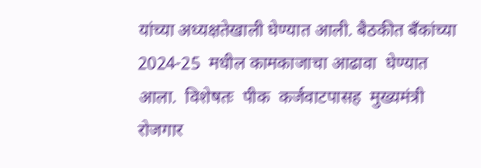यांच्या अध्यक्षतेखाली घेण्यात आली. बैठकीत बँकांच्या 2024-25  मधील कामकाजाचा आढावा  घेण्यात  आला.  विशेषतः  पीक  कर्जवाटपासह  मुख्यमंत्री रोजगार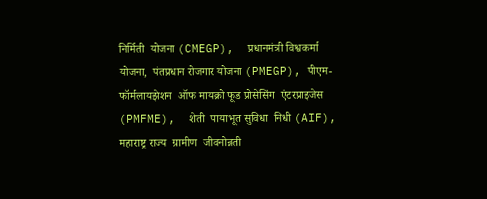निर्मिती  योजना (CMEGP),  प्रधानमंत्री विश्वकर्मा योजना,  पंतप्रधान रोजगार योजना (PMEGP), पीएम-फॉर्मलायझेशन  ऑफ मायक्रो फूड प्रोसेसिंग  एंटरप्राइजेस (PMFME),  शेती  पायाभूत सुविधा  निधी (AIF),  महाराष्ट्र राज्य  ग्रामीण  जीवनोन्नती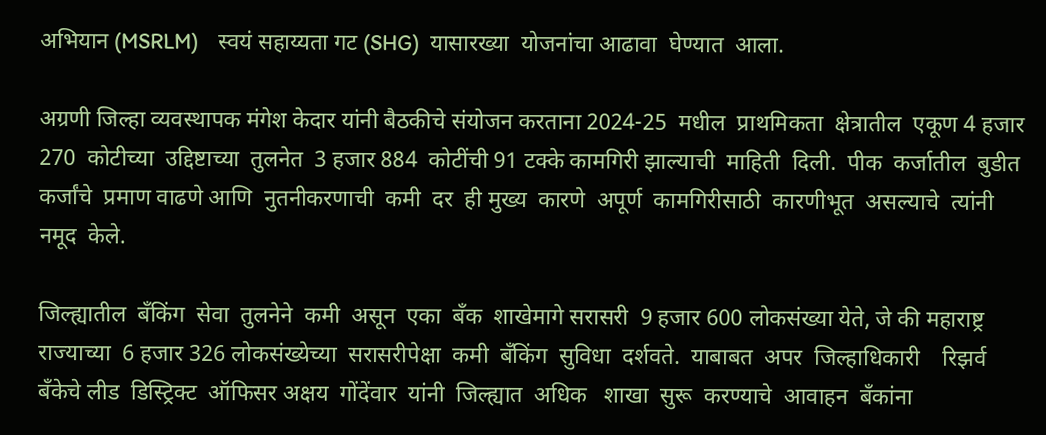अभियान (MSRLM)    स्वयं सहाय्यता गट (SHG)  यासारख्या  योजनांचा आढावा  घेण्यात  आला.

अग्रणी जिल्हा व्यवस्थापक मंगेश केदार यांनी बैठकीचे संयोजन करताना 2024-25  मधील  प्राथमिकता  क्षेत्रातील  एकूण 4 हजार 270  कोटीच्या  उद्दिष्टाच्या  तुलनेत  3 हजार 884  कोटींची 91 टक्के कामगिरी झाल्याची  माहिती  दिली.  पीक  कर्जातील  बुडीत  कर्जांचे  प्रमाण वाढणे आणि  नुतनीकरणाची  कमी  दर  ही मुख्य  कारणे  अपूर्ण  कामगिरीसाठी  कारणीभूत  असल्याचे  त्यांनी  नमूद  केले.

जिल्ह्यातील  बँकिंग  सेवा  तुलनेने  कमी  असून  एका  बँक  शाखेमागे सरासरी  9 हजार 600 लोकसंख्या येते, जे की महाराष्ट्र  राज्याच्या  6 हजार 326 लोकसंख्येच्या  सरासरीपेक्षा  कमी  बँकिंग  सुविधा  दर्शवते.  याबाबत  अपर  जिल्हाधिकारी    रिझर्व  बँकेचे लीड  डिस्ट्रिक्ट  ऑफिसर अक्षय  गोंदेंवार  यांनी  जिल्ह्यात  अधिक   शाखा  सुरू  करण्याचे  आवाहन  बँकांना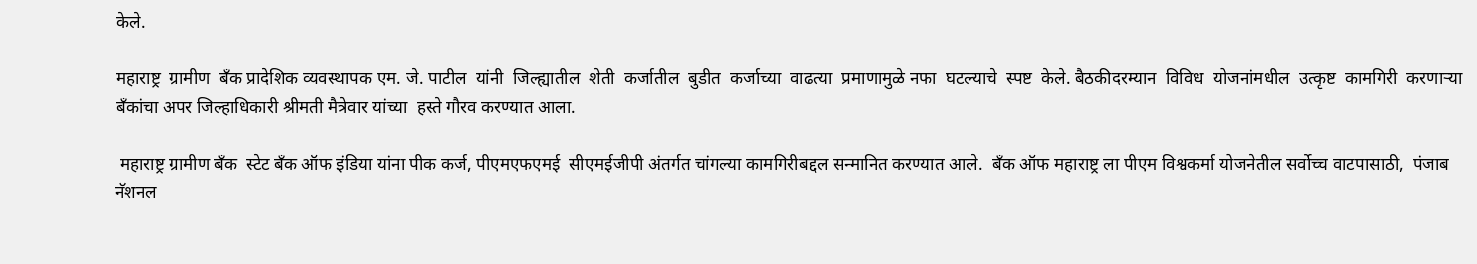केले.

महाराष्ट्र  ग्रामीण  बँक प्रादेशिक व्यवस्थापक एम. जे. पाटील  यांनी  जिल्ह्यातील  शेती  कर्जातील  बुडीत  कर्जाच्या  वाढत्या  प्रमाणामुळे नफा  घटल्याचे  स्पष्ट  केले. बैठकीदरम्यान  विविध  योजनांमधील  उत्कृष्ट  कामगिरी  करणाऱ्या बँकांचा अपर जिल्हाधिकारी श्रीमती मैत्रेवार यांच्या  हस्ते गौरव करण्यात आला.

 महाराष्ट्र ग्रामीण बँक  स्टेट बँक ऑफ इंडिया यांना पीक कर्ज, पीएमएफएमई  सीएमईजीपी अंतर्गत चांगल्या कामगिरीबद्दल सन्मानित करण्यात आले.  बँक ऑफ महाराष्ट्र ला पीएम विश्वकर्मा योजनेतील सर्वोच्च वाटपासाठी,  पंजाब  नॅशनल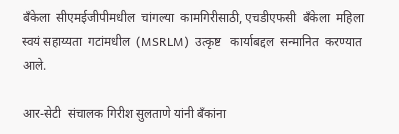बँकेला  सीएमईजीपीमधील  चांगल्या  कामगिरीसाठी, एचडीएफसी  बँकेला  महिला  स्वयं सहाय्यता  गटांमधील  (MSRLM)  उत्कृष्ट   कार्याबद्दल  सन्मानित  करण्यात  आले.

आर-सेटी  संचालक गिरीश सुलताणे यांनी बँकांना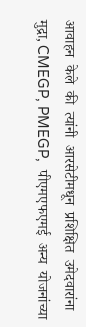आवाहन  केले  की  त्यांनी  आरसेटीमधून  प्रशिक्षित  उमेदवारांना  मुद्रा, CMEGP, PMEGP,  पीएमएफएमई  अन्य  योजनांच्या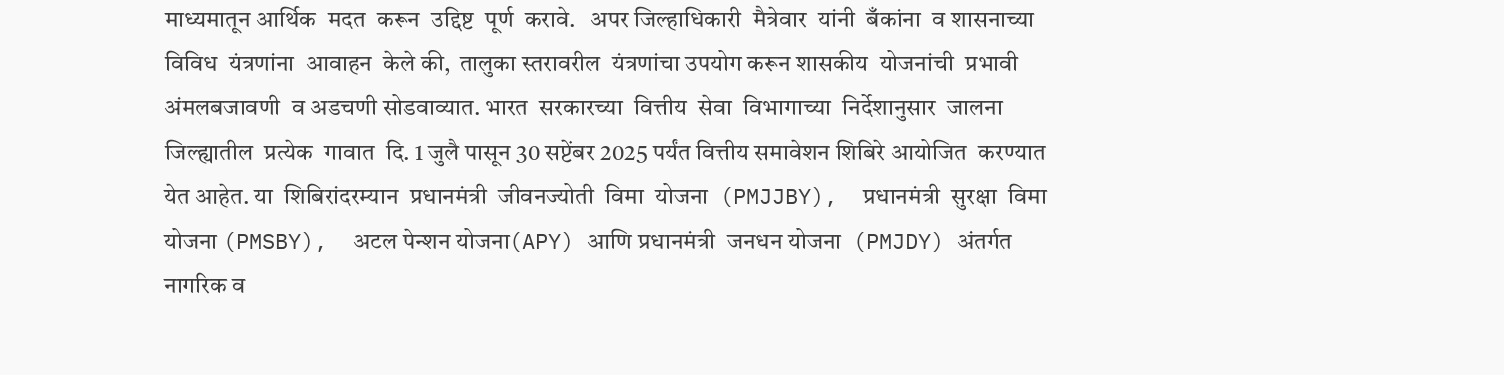माध्यमातून आर्थिक  मदत  करून  उद्दिष्ट  पूर्ण  करावे.   अपर जिल्हाधिकारी  मैत्रेवार  यांनी  बँकांना  व शासनाच्या विविध  यंत्रणांना  आवाहन  केले की,  तालुका स्तरावरील  यंत्रणांचा उपयोग करून शासकीय  योजनांची  प्रभावी  अंमलबजावणी  व अडचणी सोडवाव्यात. भारत  सरकारच्या  वित्तीय  सेवा  विभागाच्या  निर्देशानुसार  जालना जिल्ह्यातील  प्रत्येक  गावात  दि. 1 जुलै पासून 30 सप्टेंबर 2025 पर्यंत वित्तीय समावेशन शिबिरे आयोजित  करण्यात येत आहेत. या  शिबिरांदरम्यान  प्रधानमंत्री  जीवनज्योती  विमा  योजना  (PMJJBY),  प्रधानमंत्री  सुरक्षा  विमा  योजना (PMSBY),  अटल पेन्शन योजना(APY) आणि प्रधानमंत्री  जनधन योजना  (PMJDY) अंतर्गत  नागरिक व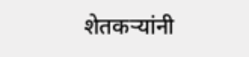शेतकऱ्यांनी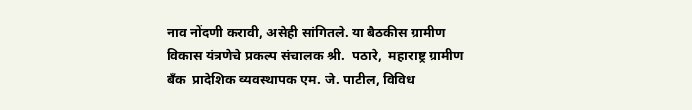नाव नोंदणी करावी, असेही सांगितले. या बैठकीस ग्रामीण विकास यंत्रणेचे प्रकल्प संचालक श्री.  पठारे,  महाराष्ट्र ग्रामीण बँक  प्रादेशिक व्यवस्थापक एम. जे. पाटील, विविध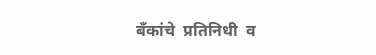बँकांचे  प्रतिनिधी  व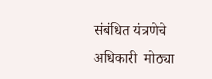संबंधित यंत्रणेचे  अधिकारी  मोठ्या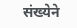संख्येने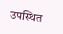उपस्थित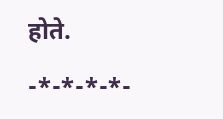होते.

-*-*-*-*-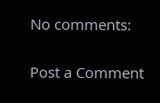No comments:

Post a Comment